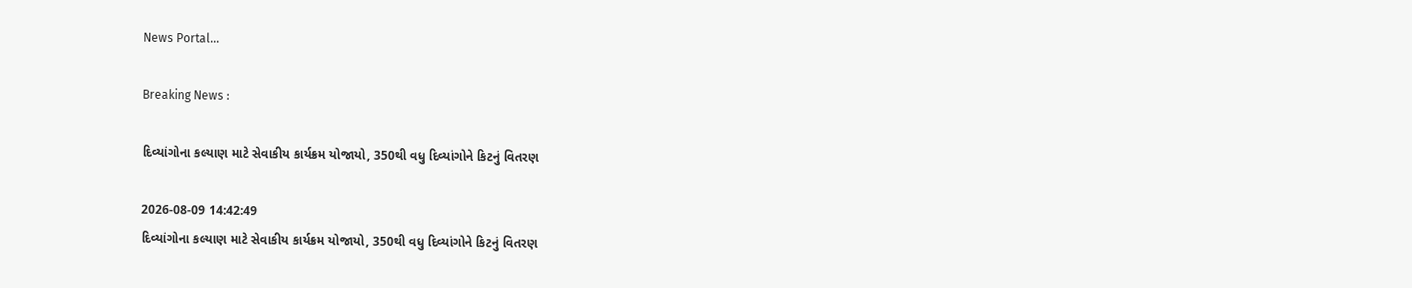News Portal...

Breaking News :

દિવ્યાંગોના કલ્યાણ માટે સેવાકીય કાર્યક્રમ યોજાયો, 350થી વધુ દિવ્યાંગોને કિટનું વિતરણ

2026-08-09 14:42:49
દિવ્યાંગોના કલ્યાણ માટે સેવાકીય કાર્યક્રમ યોજાયો, 350થી વધુ દિવ્યાંગોને કિટનું વિતરણ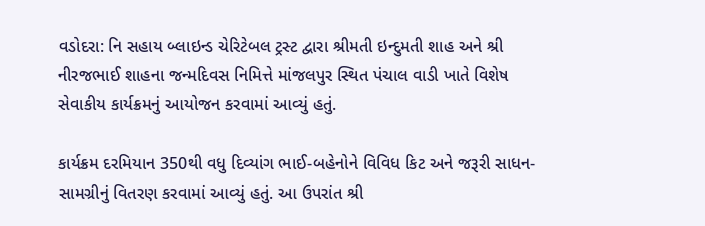વડોદરા: નિ સહાય બ્લાઇન્ડ ચેરિટેબલ ટ્રસ્ટ દ્વારા શ્રીમતી ઇન્દુમતી શાહ અને શ્રી નીરજભાઈ શાહના જન્મદિવસ નિમિત્તે માંજલપુર સ્થિત પંચાલ વાડી ખાતે વિશેષ સેવાકીય કાર્યક્રમનું આયોજન કરવામાં આવ્યું હતું.

કાર્યક્રમ દરમિયાન 350થી વધુ દિવ્યાંગ ભાઈ-બહેનોને વિવિધ કિટ અને જરૂરી સાધન-સામગ્રીનું વિતરણ કરવામાં આવ્યું હતું. આ ઉપરાંત શ્રી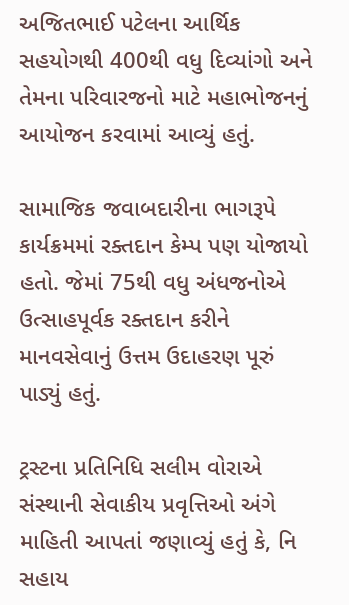અજિતભાઈ પટેલના આર્થિક સહયોગથી 400થી વધુ દિવ્યાંગો અને તેમના પરિવારજનો માટે મહાભોજનનું આયોજન કરવામાં આવ્યું હતું.

સામાજિક જવાબદારીના ભાગરૂપે કાર્યક્રમમાં રક્તદાન કેમ્પ પણ યોજાયો હતો. જેમાં 75થી વધુ અંધજનોએ ઉત્સાહપૂર્વક રક્તદાન કરીને માનવસેવાનું ઉત્તમ ઉદાહરણ પૂરું પાડ્યું હતું.

ટ્રસ્ટના પ્રતિનિધિ સલીમ વોરાએ સંસ્થાની સેવાકીય પ્રવૃત્તિઓ અંગે માહિતી આપતાં જણાવ્યું હતું કે, નિ સહાય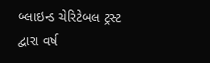બ્લાઇન્ડ ચેરિટેબલ ટ્રસ્ટ દ્વારા વર્ષ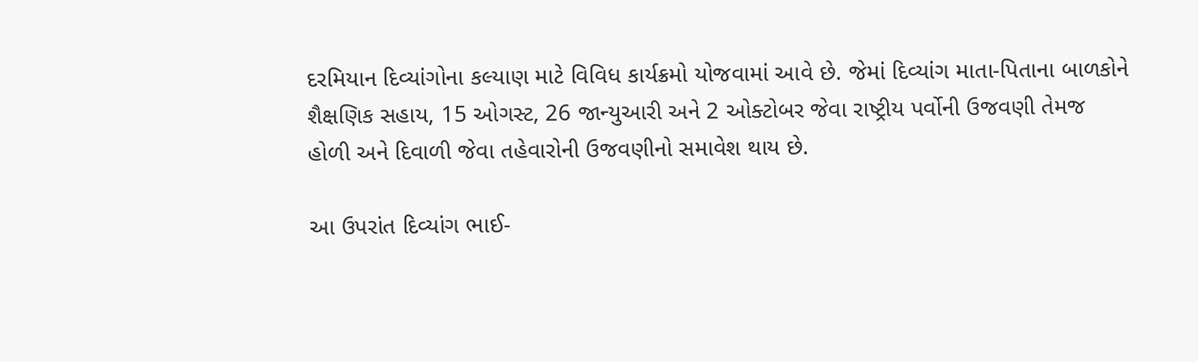દરમિયાન દિવ્યાંગોના કલ્યાણ માટે વિવિધ કાર્યક્રમો યોજવામાં આવે છે. જેમાં દિવ્યાંગ માતા-પિતાના બાળકોને શૈક્ષણિક સહાય, 15 ઓગસ્ટ, 26 જાન્યુઆરી અને 2 ઓક્ટોબર જેવા રાષ્ટ્રીય પર્વોની ઉજવણી તેમજ હોળી અને દિવાળી જેવા તહેવારોની ઉજવણીનો સમાવેશ થાય છે.

આ ઉપરાંત દિવ્યાંગ ભાઈ-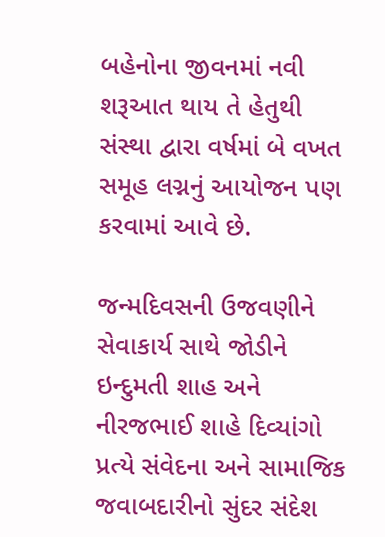બહેનોના જીવનમાં નવી શરૂઆત થાય તે હેતુથી સંસ્થા દ્વારા વર્ષમાં બે વખત સમૂહ લગ્નનું આયોજન પણ કરવામાં આવે છે.

જન્મદિવસની ઉજવણીને સેવાકાર્ય સાથે જોડીને ઇન્દુમતી શાહ અને નીરજભાઈ શાહે દિવ્યાંગો પ્રત્યે સંવેદના અને સામાજિક જવાબદારીનો સુંદર સંદેશ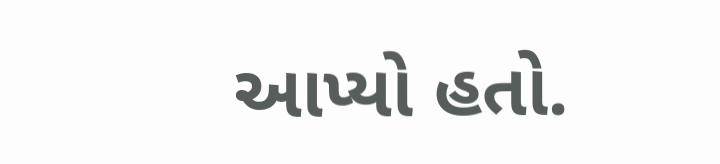આપ્યો હતો.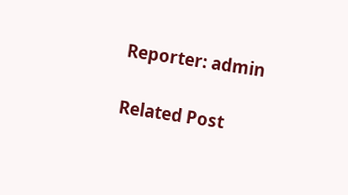Reporter: admin

Related Post